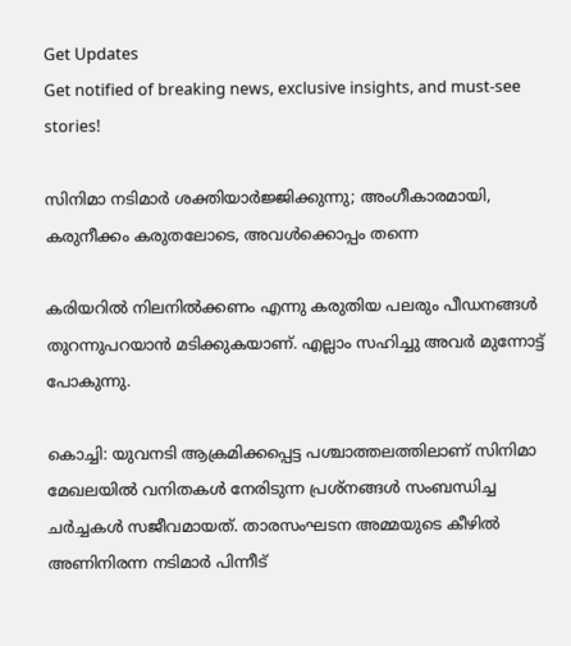Get Updates
Get notified of breaking news, exclusive insights, and must-see stories!

സിനിമാ നടിമാര്‍ ശക്തിയാര്‍ജ്ജിക്കുന്നു; അംഗീകാരമായി, കരുനീക്കം കരുതലോടെ, അവള്‍ക്കൊപ്പം തന്നെ

കരിയറില്‍ നിലനില്‍ക്കണം എന്നു കരുതിയ പലരും പീഡനങ്ങള്‍ തുറന്നുപറയാന്‍ മടിക്കുകയാണ്. എല്ലാം സഹിച്ചു അവര്‍ മുന്നോട്ട് പോകുന്നു.

കൊച്ചി: യുവനടി ആക്രമിക്കപ്പെട്ട പശ്ചാത്തലത്തിലാണ് സിനിമാ മേഖലയില്‍ വനിതകള്‍ നേരിടുന്ന പ്രശ്‌നങ്ങള്‍ സംബന്ധിച്ച ചര്‍ച്ചകള്‍ സജീവമായത്. താരസംഘടന അമ്മയുടെ കീഴില്‍ അണിനിരന്ന നടിമാര്‍ പിന്നീട്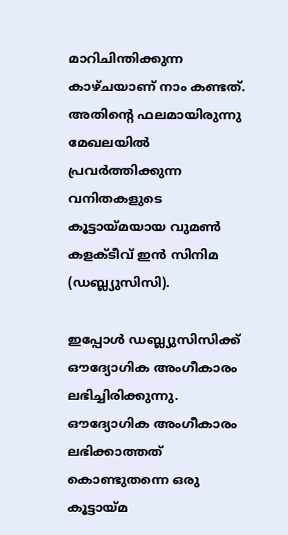മാറിചിന്തിക്കുന്ന കാഴ്ചയാണ് നാം കണ്ടത്. അതിന്റെ ഫലമായിരുന്നു മേഖലയില്‍ പ്രവര്‍ത്തിക്കുന്ന വനിതകളുടെ കൂട്ടായ്മയായ വുമണ്‍ കളക്ടീവ് ഇന്‍ സിനിമ (ഡബ്ല്യുസിസി).

ഇപ്പോള്‍ ഡബ്ല്യുസിസിക്ക് ഔദ്യോഗിക അംഗീകാരം ലഭിച്ചിരിക്കുന്നു. ഔദ്യോഗിക അംഗീകാരം ലഭിക്കാത്തത് കൊണ്ടുതന്നെ ഒരു കൂട്ടായ്മ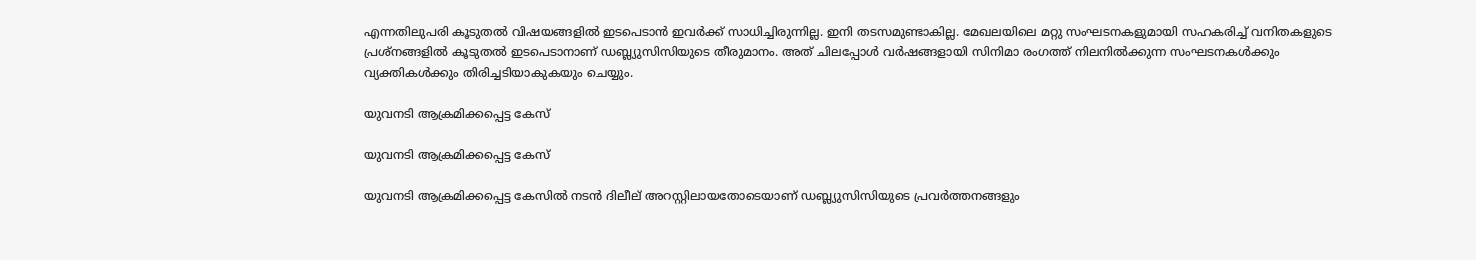എന്നതിലുപരി കൂടുതല്‍ വിഷയങ്ങളില്‍ ഇടപെടാന്‍ ഇവര്‍ക്ക് സാധിച്ചിരുന്നില്ല. ഇനി തടസമുണ്ടാകില്ല. മേഖലയിലെ മറ്റു സംഘടനകളുമായി സഹകരിച്ച് വനിതകളുടെ പ്രശ്‌നങ്ങളില്‍ കൂടുതല്‍ ഇടപെടാനാണ് ഡബ്ല്യുസിസിയുടെ തീരുമാനം. അത് ചിലപ്പോള്‍ വര്‍ഷങ്ങളായി സിനിമാ രംഗത്ത് നിലനില്‍ക്കുന്ന സംഘടനകള്‍ക്കും വ്യക്തികള്‍ക്കും തിരിച്ചടിയാകുകയും ചെയ്യും.

യുവനടി ആക്രമിക്കപ്പെട്ട കേസ്

യുവനടി ആക്രമിക്കപ്പെട്ട കേസ്

യുവനടി ആക്രമിക്കപ്പെട്ട കേസില്‍ നടന്‍ ദിലീല് അറസ്റ്റിലായതോടെയാണ് ഡബ്ല്യുസിസിയുടെ പ്രവര്‍ത്തനങ്ങളും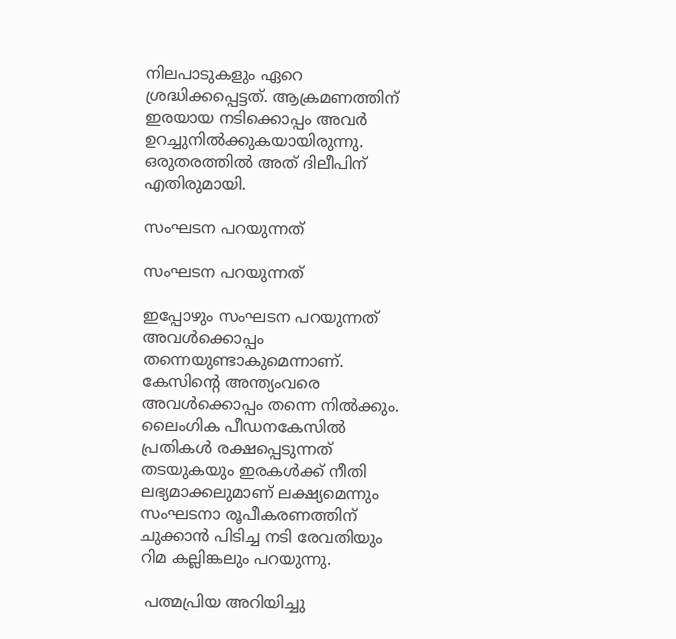നിലപാടുകളും ഏറെ ശ്രദ്ധിക്കപ്പെട്ടത്. ആക്രമണത്തിന് ഇരയായ നടിക്കൊപ്പം അവര്‍ ഉറച്ചുനില്‍ക്കുകയായിരുന്നു. ഒരുതരത്തില്‍ അത് ദിലീപിന് എതിരുമായി.

സംഘടന പറയുന്നത്

സംഘടന പറയുന്നത്

ഇപ്പോഴും സംഘടന പറയുന്നത് അവള്‍ക്കൊപ്പം തന്നെയുണ്ടാകുമെന്നാണ്. കേസിന്റെ അന്ത്യംവരെ അവള്‍ക്കൊപ്പം തന്നെ നില്‍ക്കും. ലൈംഗിക പീഡനകേസില്‍ പ്രതികള്‍ രക്ഷപ്പെടുന്നത് തടയുകയും ഇരകള്‍ക്ക് നീതി ലഭ്യമാക്കലുമാണ് ലക്ഷ്യമെന്നും സംഘടനാ രൂപീകരണത്തിന് ചുക്കാന്‍ പിടിച്ച നടി രേവതിയും റിമ കല്ലിങ്കലും പറയുന്നു.

 പത്മപ്രിയ അറിയിച്ചു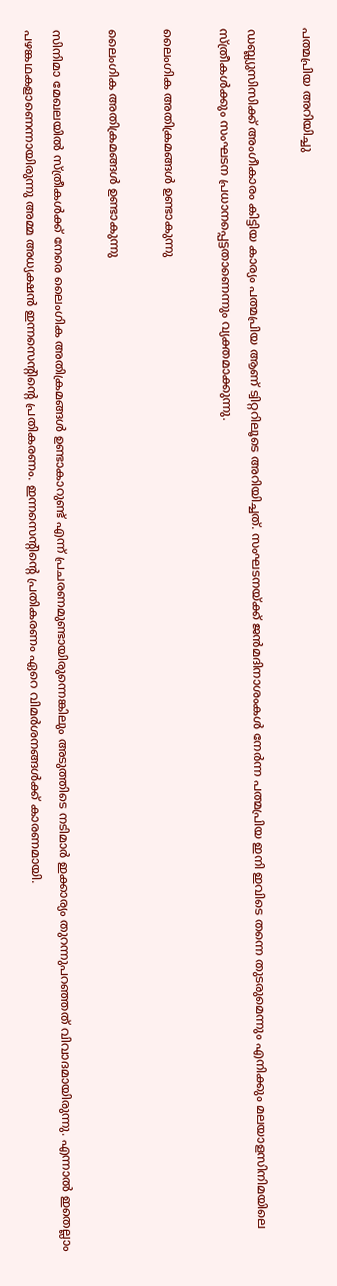പത്മപ്രിയ അറിയിച്ചു

ഡബ്ല്യുസിസിക്ക് അംഗീകാരം കിട്ടിയ കാര്യം പത്മപ്രിയ ആണ് ട്വിറ്ററിലൂടെ അറിയിച്ചത്. സംഘടനയ്ക്ക് ജന്‍മദിനാശംകള്‍ നേര്‍ന്ന പത്മപ്രിയ ഇനി ഇവിടെ തന്നെ തുടരുമെന്നും എനിക്കും മലയാളസിനിമയിലെ സ്ത്രീകള്‍ക്കും സംഘടന പ്രധാനപ്പെട്ടതാണെന്നും വ്യക്തമാക്കുന്നു.

ലൈംഗിക അതിക്രമങ്ങള്‍ ഉണ്ടാകുന്നു

ലൈംഗിക അതിക്രമങ്ങള്‍ ഉണ്ടാകുന്നു

സിനിമാ മേഖലയില്‍ സ്ത്രീകള്‍ക്ക് നേരെ ലൈംഗിക അതിക്രമങ്ങള്‍ ഉണ്ടാകാറുണ്ട് എന്ന് പ്രചരണമുണ്ടായിരുന്നെങ്കിലും അടുത്തിടെ നടിമാര്‍ ഇക്കാര്യം തുറന്നുപറഞ്ഞത് വിവാദമായിരുന്നു. എന്നാല്‍ ഇതെല്ലാം പഴങ്കഥകളാണെന്നായിരുന്നു അമ്മ അധ്യക്ഷന്‍ ഇന്നസെന്റിന്റെ പ്രതികരണം. ഇന്നസെന്റിന്റെ പ്രതികരണം ഏറെ വിമര്‍ശനങ്ങള്‍ക്ക് കാരണമായി.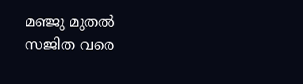മഞ്ജു മുതല്‍ സജിത വരെ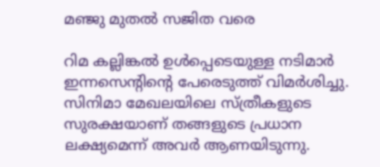മഞ്ജു മുതല്‍ സജിത വരെ

റിമ കല്ലിങ്കല്‍ ഉള്‍പ്പെടെയുള്ള നടിമാര്‍ ഇന്നസെന്റിന്റെ പേരെടുത്ത് വിമര്‍ശിച്ചു. സിനിമാ മേഖലയിലെ സ്ത്രീകളുടെ സുരക്ഷയാണ് തങ്ങളുടെ പ്രധാന ലക്ഷ്യമെന്ന് അവര്‍ ആണയിടുന്നു.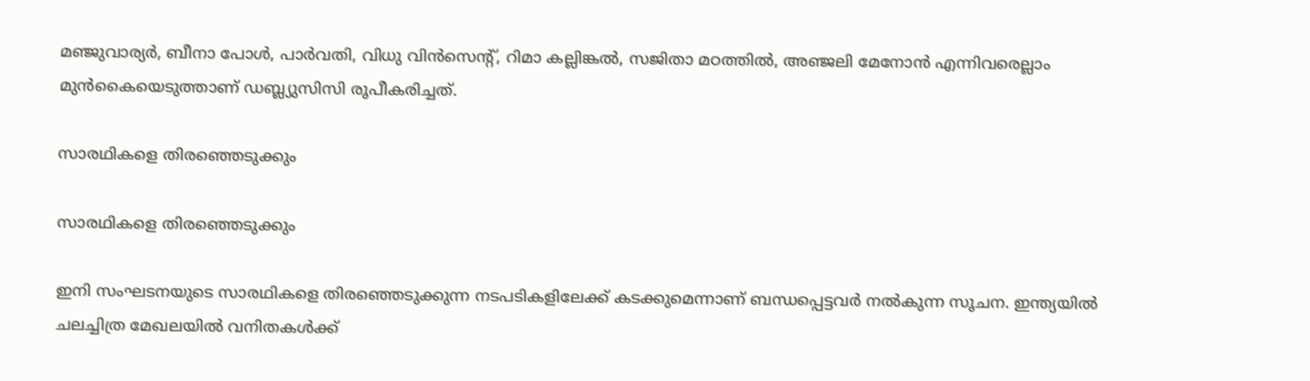മഞ്ജുവാര്യര്‍, ബീനാ പോള്‍, പാര്‍വതി, വിധു വിന്‍സെന്റ്, റിമാ കല്ലിങ്കല്‍, സജിതാ മഠത്തില്‍, അഞ്ജലി മേനോന്‍ എന്നിവരെല്ലാം മുന്‍കൈയെടുത്താണ് ഡബ്ല്യുസിസി രൂപീകരിച്ചത്.

സാരഥികളെ തിരഞ്ഞെടുക്കും

സാരഥികളെ തിരഞ്ഞെടുക്കും

ഇനി സംഘടനയുടെ സാരഥികളെ തിരഞ്ഞെടുക്കുന്ന നടപടികളിലേക്ക് കടക്കുമെന്നാണ് ബന്ധപ്പെട്ടവര്‍ നല്‍കുന്ന സൂചന. ഇന്ത്യയില്‍ ചലച്ചിത്ര മേഖലയില്‍ വനിതകള്‍ക്ക്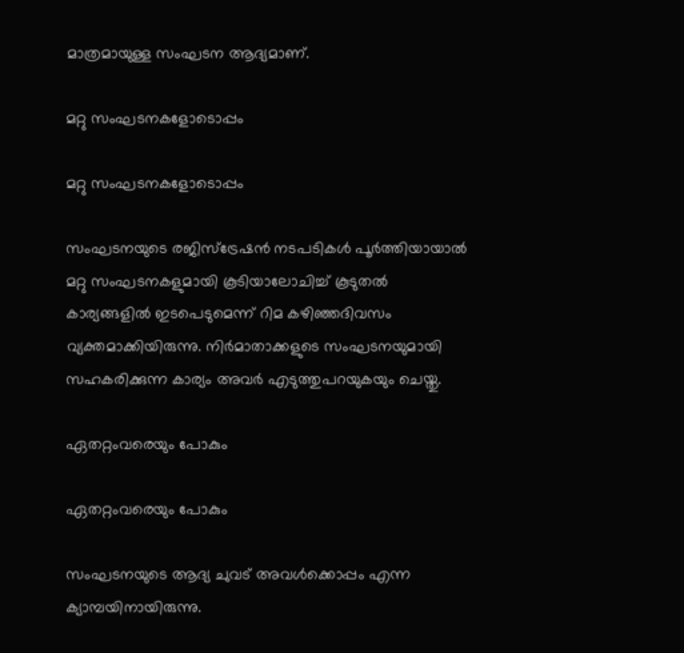മാത്രമായുള്ള സംഘടന ആദ്യമാണ്.

മറ്റു സംഘടനകളോടൊപ്പം

മറ്റു സംഘടനകളോടൊപ്പം

സംഘടനയുടെ രജിസ്‌ട്രേഷന്‍ നടപടികള്‍ പൂര്‍ത്തിയായാല്‍ മറ്റു സംഘടനകളുമായി കൂടിയാലോചിച്ച് കൂടുതല്‍ കാര്യങ്ങളില്‍ ഇടപെടുമെന്ന് റിമ കഴിഞ്ഞദിവസം വ്യക്തമാക്കിയിരുന്നു. നിര്‍മാതാക്കളുടെ സംഘടനയുമായി സഹകരിക്കുന്ന കാര്യം അവര്‍ എടുത്തുപറയുകയും ചെയ്തു.

ഏതറ്റംവരെയും പോകും

ഏതറ്റംവരെയും പോകും

സംഘടനയുടെ ആദ്യ ചുവട് അവള്‍ക്കൊപ്പം എന്ന ക്യാമ്പയിനായിരുന്നു.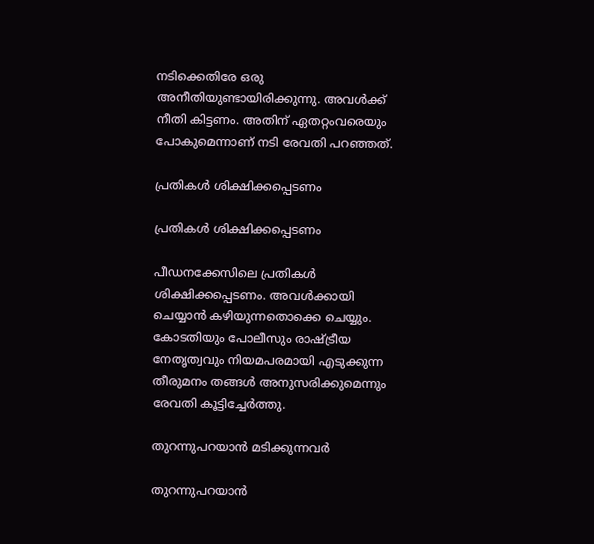നടിക്കെതിരേ ഒരു അനീതിയുണ്ടായിരിക്കുന്നു. അവള്‍ക്ക് നീതി കിട്ടണം. അതിന് ഏതറ്റംവരെയും പോകുമെന്നാണ് നടി രേവതി പറഞ്ഞത്.

പ്രതികള്‍ ശിക്ഷിക്കപ്പെടണം

പ്രതികള്‍ ശിക്ഷിക്കപ്പെടണം

പീഡനക്കേസിലെ പ്രതികള്‍ ശിക്ഷിക്കപ്പെടണം. അവള്‍ക്കായി ചെയ്യാന്‍ കഴിയുന്നതൊക്കെ ചെയ്യും. കോടതിയും പോലീസും രാഷ്ട്രീയ നേതൃത്വവും നിയമപരമായി എടുക്കുന്ന തീരുമനം തങ്ങള്‍ അനുസരിക്കുമെന്നും രേവതി കൂട്ടിച്ചേര്‍ത്തു.

തുറന്നുപറയാന്‍ മടിക്കുന്നവര്‍

തുറന്നുപറയാന്‍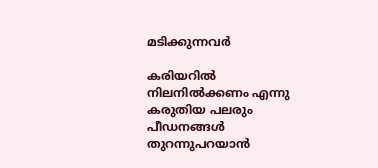മടിക്കുന്നവര്‍

കരിയറില്‍ നിലനില്‍ക്കണം എന്നു കരുതിയ പലരും പീഡനങ്ങള്‍ തുറന്നുപറയാന്‍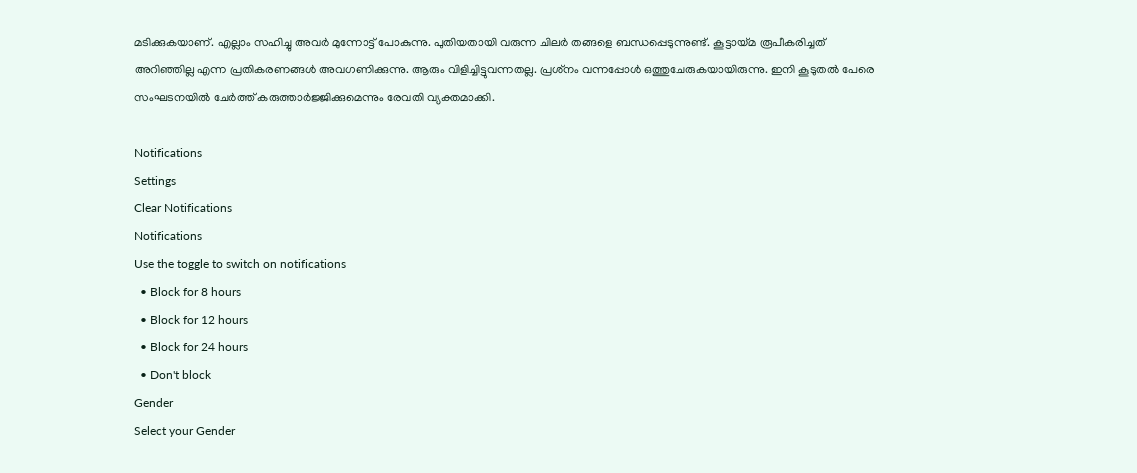മടിക്കുകയാണ്. എല്ലാം സഹിച്ചു അവര്‍ മുന്നോട്ട് പോകുന്നു. പുതിയതായി വരുന്ന ചിലര്‍ തങ്ങളെ ബന്ധപ്പെടുന്നുണ്ട്. കൂട്ടായ്മ രൂപീകരിച്ചത് അറിഞ്ഞില്ല എന്ന പ്രതികരണങ്ങള്‍ അവഗണിക്കുന്നു. ആരും വിളിച്ചിട്ടുവന്നതല്ല. പ്രശ്‌നം വന്നപ്പോള്‍ ഒത്തുചേരുകയായിരുന്നു. ഇനി കൂടുതല്‍ പേരെ സംഘടനയില്‍ ചേര്‍ത്ത് കരുത്താര്‍ജ്ജിക്കുമെന്നും രേവതി വ്യക്തമാക്കി.

Notifications
Settings
Clear Notifications
Notifications
Use the toggle to switch on notifications
  • Block for 8 hours
  • Block for 12 hours
  • Block for 24 hours
  • Don't block
Gender
Select your Gender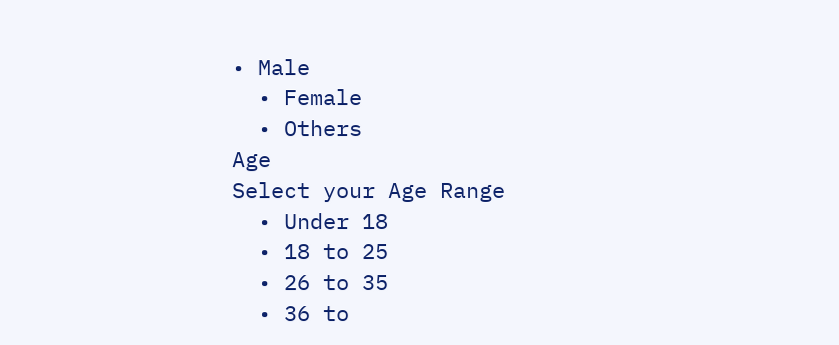• Male
  • Female
  • Others
Age
Select your Age Range
  • Under 18
  • 18 to 25
  • 26 to 35
  • 36 to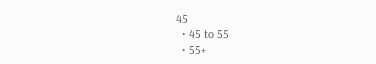45
  • 45 to 55
  • 55+